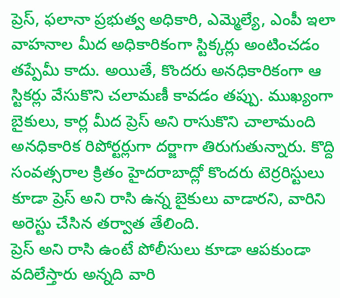ప్రెస్, ఫలానా ప్రభుత్వ అధికారి, ఎమ్మెల్యే, ఎంపీ ఇలా వాహనాల మీద అధికారికంగా స్టిక్కర్లు అంటించడం తప్పేమీ కాదు. అయితే, కొందరు అనధికారికంగా ఆ స్టికర్లు వేసుకొని చలామణీ కావడం తప్పు. ముఖ్యంగా బైకులు, కార్ల మీద ప్రెస్ అని రాసుకొని చాలామంది అనధికారిక రిపోర్టర్లుగా దర్జాగా తిరుగుతున్నారు. కొద్ది సంవత్సరాల క్రితం హైదరాబాద్లో కొందరు టెర్రరిస్టులు కూడా ప్రెస్ అని రాసి ఉన్న బైకులు వాడారని, వారిని అరెస్టు చేసిన తర్వాత తేలింది.
ప్రెస్ అని రాసి ఉంటే పోలీసులు కూడా ఆపకుండా వదిలేస్తారు అన్నది వారి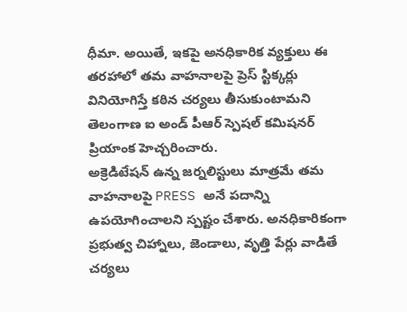ధీమా. అయితే, ఇకపై అనధికారిక వ్యక్తులు ఈ తరహాలో తమ వాహనాలపై ప్రెస్ స్టిక్కర్లు వినియోగిస్తే కఠిన చర్యలు తీసుకుంటామని తెలంగాణ ఐ అండ్ పీఆర్ స్పెషల్ కమిషనర్ ప్రియాంక హెచ్చరించారు.
అక్రెడిటేషన్ ఉన్న జర్నలిస్టులు మాత్రమే తమ వాహనాలపై PRESS అనే పదాన్ని ఉపయోగించాలని స్పష్టం చేశారు. అనధికారికంగా ప్రభుత్వ చిహ్నాలు, జెండాలు, వృత్తి పేర్లు వాడితే చర్యలు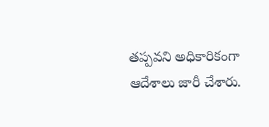తప్పవని అధికారికంగా ఆదేశాలు జారీ చేశారు.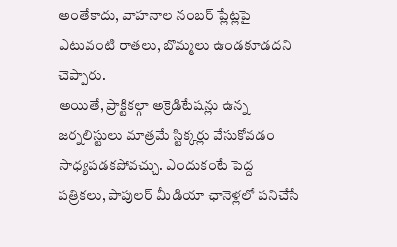అంతేకాదు, వాహనాల నంబర్ ప్లేట్లపై ఎటువంటి రాతలు, బొమ్మలు ఉండకూడదని చెప్పారు.
అయితే, ప్రాక్టికల్గా అక్రెడిటేషన్లు ఉన్న జర్నలిస్టులు మాత్రమే స్టిక్కర్లు వేసుకోవడం సాధ్యపడకపోవచ్చు. ఎందుకంటే పెద్ద పత్రికలు, పాపులర్ మీడియా ఛానెళ్లలో పనిచేసే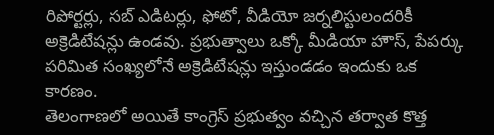రిపోర్టర్లు, సబ్ ఎడిటర్లు, ఫోటో, వీడియో జర్నలిస్టులందరికీ అక్రెడిటేషన్లు ఉండవు. ప్రభుత్వాలు ఒక్కో మీడియా హౌస్, పేపర్కు పరిమిత సంఖ్యలోనే అక్రెడిటేషన్లు ఇస్తుండడం ఇందుకు ఒక కారణం.
తెలంగాణలో అయితే కాంగ్రెస్ ప్రభుత్వం వచ్చిన తర్వాత కొత్త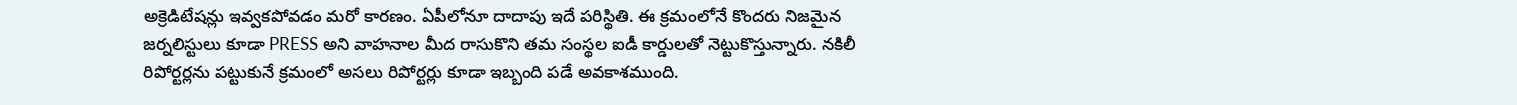అక్రెడిటేషన్లు ఇవ్వకపోవడం మరో కారణం. ఏపీలోనూ దాదాపు ఇదే పరిస్థితి. ఈ క్రమంలోనే కొందరు నిజమైన జర్నలిస్టులు కూడా PRESS అని వాహనాల మీద రాసుకొని తమ సంస్థల ఐడీ కార్డులతో నెట్టుకొస్తున్నారు. నకిలీ రిపోర్టర్లను పట్టుకునే క్రమంలో అసలు రిపోర్టర్లు కూడా ఇబ్బంది పడే అవకాశముంది.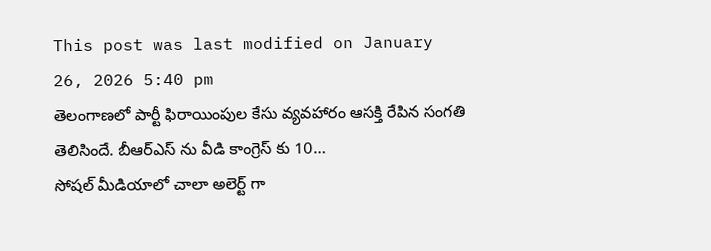This post was last modified on January 26, 2026 5:40 pm
తెలంగాణలో పార్టీ ఫిరాయింపుల కేసు వ్యవహారం ఆసక్తి రేపిన సంగతి తెలిసిందే. బీఆర్ఎస్ ను వీడి కాంగ్రెస్ కు 10…
సోషల్ మీడియాలో చాలా అలెర్ట్ గా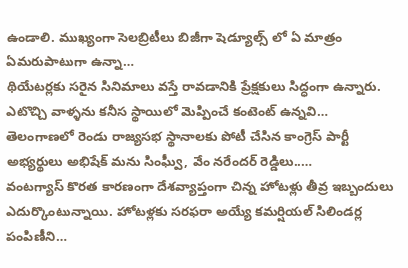ఉండాలి. ముఖ్యంగా సెలబ్రిటీలు బిజీగా షెడ్యూల్స్ లో ఏ మాత్రం ఏమరుపాటుగా ఉన్నా…
థియేటర్లకు సరైన సినిమాలు వస్తే రావడానికి ప్రేక్షకులు సిద్ధంగా ఉన్నారు. ఎటొచ్చి వాళ్ళను కనీస స్థాయిలో మెప్పించే కంటెంట్ ఉన్నవి…
తెలంగాణలో రెండు రాజ్యసభ స్థానాలకు పోటీ చేసిన కాంగ్రెస్ పార్టీ అభ్యర్థులు అభిషేక్ మను సింఘ్వీ, వేం నరేందర్ రెడ్డిలు..…
వంటగ్యాస్ కొరత కారణంగా దేశవ్యాప్తంగా చిన్న హోటళ్లు తీవ్ర ఇబ్బందులు ఎదుర్కొంటున్నాయి. హోటళ్లకు సరఫరా అయ్యే కమర్షియల్ సిలిండర్ల పంపిణీని…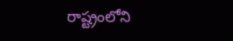రాష్ట్రంలోని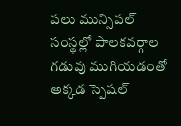పలు మున్సిపల్ సంస్థల్లో పాలకవర్గాల గడువు ముగియడంతో అక్కడ స్పెషల్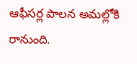ఆఫీసర్ల పాలన అమల్లోకి రానుంది.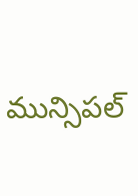మున్సిపల్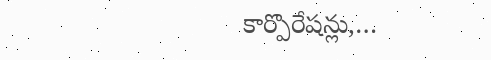కార్పొరేషన్లు,…